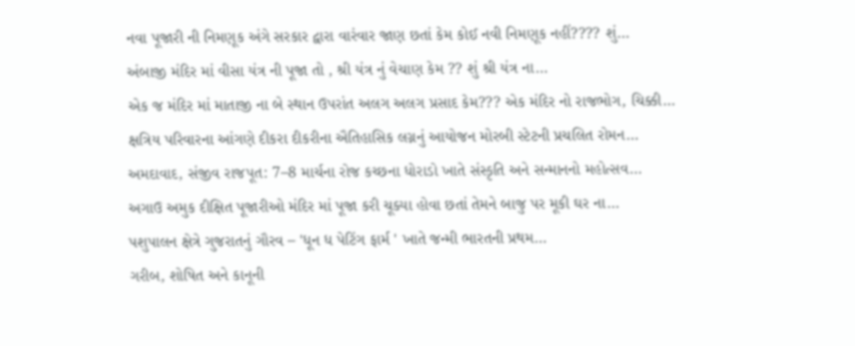નવા પૂજારી ની નિમણૂક અંગે સરકાર દ્વારા વારંવાર જાણ છતાં કેમ કોઈ નવી નિમણૂક નહીં???? શું…
અંબાજી મંદિર માં વીસા યંત્ર ની પૂજા તો , શ્રી યંત્ર નું વેચાણ કેમ ?? શું શ્રી યંત્ર ના…
એક જ મંદિર માં માતાજી ના બે સ્થાન ઉપરાંત અલગ અલગ પ્રસાદ કેમ??? એક મંદિર નો રાજભોગ, ચિક્કી…
ક્ષત્રિય પરિવારના આંગણે દીકરા દીકરીના ઐતિહાસિક લગ્નનું આયોજન મોરબી સ્ટેટની પ્રચલિત રોમન…
અમદાવાદ, સંજીવ રાજપૂત: 7–8 માર્ચના રોજ કચ્છના ધોરાડો ખાતે સંસ્કૃતિ અને સન્માનનો મહોત્સવ…
અગાઉ અમુક દીક્ષિત પૂજારીઓ મંદિર માં પૂજા કરી ચૂક્યા હોવા છતાં તેમને બાજુ પર મૂકી ઘર ના…
પશુપાલન ક્ષેત્રે ગુજરાતનું ગૌરવ – 'ધૂન ધ પેટિંગ ફાર્મ ' ખાતે જન્મી ભારતની પ્રથમ…
ગરીબ, શોષિત અને કાનૂની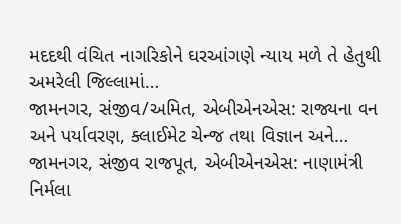મદદથી વંચિત નાગરિકોને ઘરઆંગણે ન્યાય મળે તે હેતુથી અમરેલી જિલ્લામાં…
જામનગર, સંજીવ/અમિત, એબીએનએસ: રાજ્યના વન અને પર્યાવરણ, ક્લાઈમેટ ચેન્જ તથા વિજ્ઞાન અને…
જામનગર, સંજીવ રાજપૂત, એબીએનએસ: નાણામંત્રી નિર્મલા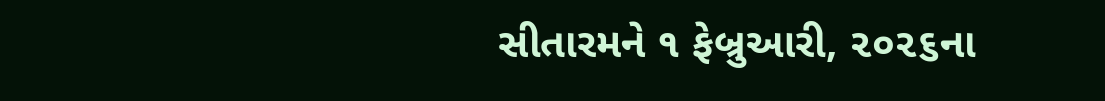સીતારમને ૧ ફેબ્રુઆરી, ૨૦૨૬ના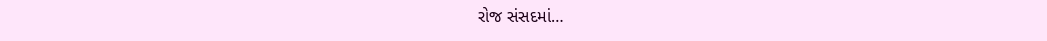રોજ સંસદમાં…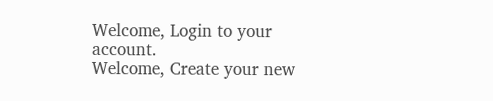Welcome, Login to your account.
Welcome, Create your new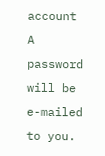account
A password will be e-mailed to you.